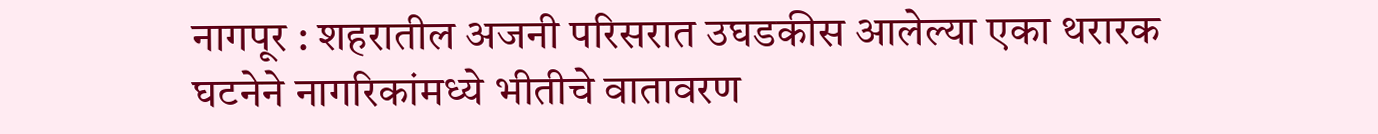नागपूर : शहरातील अजनी परिसरात उघडकीस आलेल्या एका थरारक घटनेने नागरिकांमध्ये भीतीचे वातावरण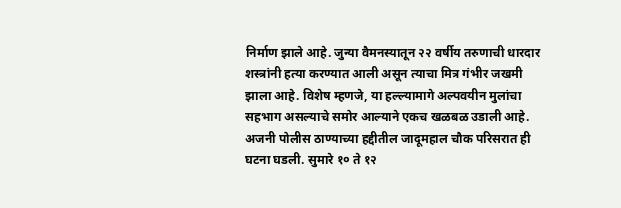निर्माण झाले आहे. जुन्या वैमनस्यातून २२ वर्षीय तरुणाची धारदार शस्त्रांनी हत्या करण्यात आली असून त्याचा मित्र गंभीर जखमी झाला आहे. विशेष म्हणजे, या हल्ल्यामागे अल्पवयीन मुलांचा सहभाग असल्याचे समोर आल्याने एकच खळबळ उडाली आहे.
अजनी पोलीस ठाण्याच्या हद्दीतील जादूमहाल चौक परिसरात ही घटना घडली. सुमारे १० ते १२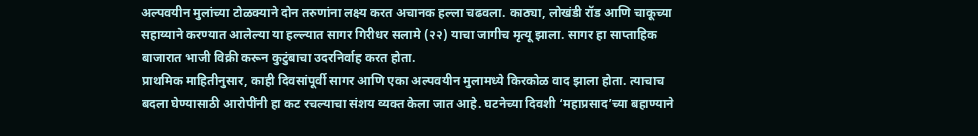अल्पवयीन मुलांच्या टोळक्याने दोन तरुणांना लक्ष्य करत अचानक हल्ला चढवला. काठ्या, लोखंडी रॉड आणि चाकूच्या सहाय्याने करण्यात आलेल्या या हल्ल्यात सागर गिरीधर सलामे (२२) याचा जागीच मृत्यू झाला. सागर हा साप्ताहिक बाजारात भाजी विक्री करून कुटुंबाचा उदरनिर्वाह करत होता.
प्राथमिक माहितीनुसार, काही दिवसांपूर्वी सागर आणि एका अल्पवयीन मुलामध्ये किरकोळ वाद झाला होता. त्याचाच बदला घेण्यासाठी आरोपींनी हा कट रचल्याचा संशय व्यक्त केला जात आहे. घटनेच्या दिवशी ‘महाप्रसाद’च्या बहाण्याने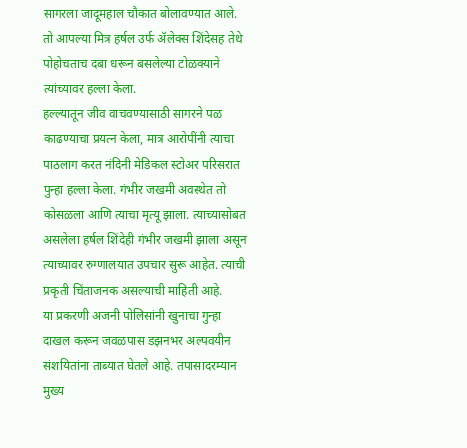सागरला जादूमहाल चौकात बोलावण्यात आले. तो आपल्या मित्र हर्षल उर्फ ॲलेक्स शिंदेसह तेथे पोहोचताच दबा धरून बसलेल्या टोळक्याने त्यांच्यावर हल्ला केला.
हल्ल्यातून जीव वाचवण्यासाठी सागरने पळ काढण्याचा प्रयत्न केला, मात्र आरोपींनी त्याचा पाठलाग करत नंदिनी मेडिकल स्टोअर परिसरात पुन्हा हल्ला केला. गंभीर जखमी अवस्थेत तो कोसळला आणि त्याचा मृत्यू झाला. त्याच्यासोबत असलेला हर्षल शिंदेही गंभीर जखमी झाला असून त्याच्यावर रुग्णालयात उपचार सुरू आहेत. त्याची प्रकृती चिंताजनक असल्याची माहिती आहे.
या प्रकरणी अजनी पोलिसांनी खुनाचा गुन्हा दाखल करून जवळपास डझनभर अल्पवयीन संशयितांना ताब्यात घेतले आहे. तपासादरम्यान मुख्य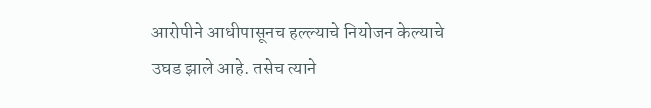आरोपीने आधीपासूनच हल्ल्याचे नियोजन केल्याचे उघड झाले आहे. तसेच त्याने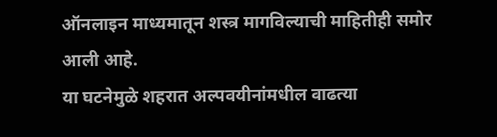ऑनलाइन माध्यमातून शस्त्र मागविल्याची माहितीही समोर आली आहे.
या घटनेमुळे शहरात अल्पवयीनांमधील वाढत्या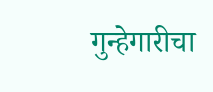गुन्हेगारीचा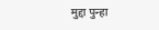मुद्दा पुन्हा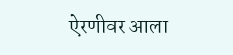ऐरणीवर आला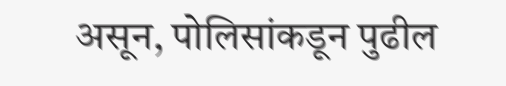असून, पोलिसांकडून पुढील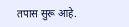तपास सुरू आहे.